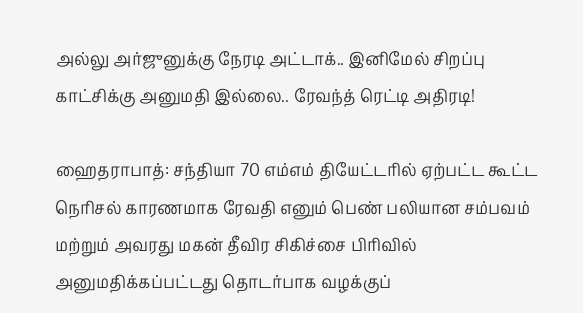அல்லு அர்ஜுனுக்கு நேரடி அட்டாக்.. இனிமேல் சிறப்பு காட்சிக்கு அனுமதி இல்லை.. ரேவந்த் ரெட்டி அதிரடி!

ஹைதராபாத்: சந்தியா 70 எம்எம் தியேட்டரில் ஏற்பட்ட கூட்ட நெரிசல் காரணமாக ரேவதி எனும் பெண் பலியான சம்பவம் மற்றும் அவரது மகன் தீவிர சிகிச்சை பிரிவில் அனுமதிக்கப்பட்டது தொடர்பாக வழக்குப்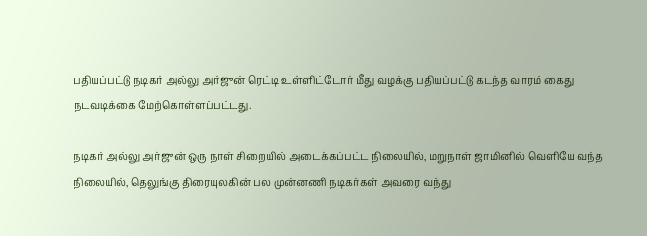பதியப்பட்டு நடிகர் அல்லு அர்ஜுன் ரெட்டி உள்ளிட்டோர் மீது வழக்கு பதியப்பட்டு கடந்த வாரம் கைது நடவடிக்கை மேற்கொள்ளப்பட்டது.

நடிகர் அல்லு அர்ஜுன் ஒரு நாள் சிறையில் அடைக்கப்பட்ட நிலையில், மறுநாள் ஜாமினில் வெளியே வந்த நிலையில், தெலுங்கு திரையுலகின் பல முன்னணி நடிகர்கள் அவரை வந்து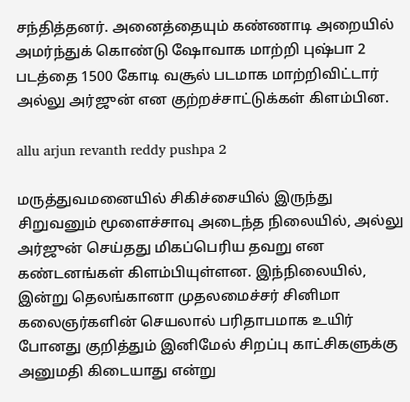சந்தித்தனர். அனைத்தையும் கண்ணாடி அறையில் அமர்ந்துக் கொண்டு ஷோவாக மாற்றி புஷ்பா 2 படத்தை 1500 கோடி வசூல் படமாக மாற்றிவிட்டார் அல்லு அர்ஜுன் என குற்றச்சாட்டுக்கள் கிளம்பின.

allu arjun revanth reddy pushpa 2

மருத்துவமனையில் சிகிச்சையில் இருந்து சிறுவனும் மூளைச்சாவு அடைந்த நிலையில், அல்லு அர்ஜுன் செய்தது மிகப்பெரிய தவறு என கண்டனங்கள் கிளம்பியுள்ளன. இந்நிலையில், இன்று தெலங்கானா முதலமைச்சர் சினிமா கலைஞர்களின் செயலால் பரிதாபமாக உயிர் போனது குறித்தும் இனிமேல் சிறப்பு காட்சிகளுக்கு அனுமதி கிடையாது என்று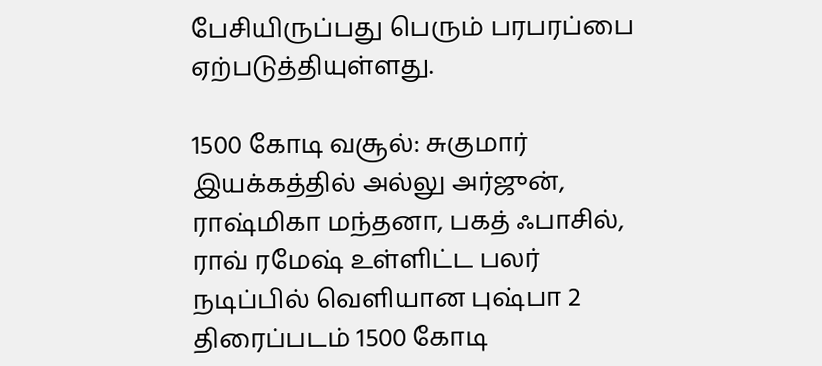பேசியிருப்பது பெரும் பரபரப்பை ஏற்படுத்தியுள்ளது.

1500 கோடி வசூல்: சுகுமார் இயக்கத்தில் அல்லு அர்ஜுன், ராஷ்மிகா மந்தனா, பகத் ஃபாசில், ராவ் ரமேஷ் உள்ளிட்ட பலர் நடிப்பில் வெளியான புஷ்பா 2 திரைப்படம் 1500 கோடி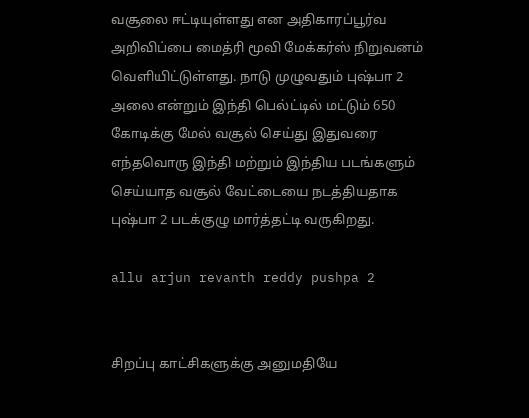வசூலை ஈட்டியுள்ளது என அதிகாரப்பூர்வ அறிவிப்பை மைத்ரி மூவி மேக்கர்ஸ் நிறுவனம் வெளியிட்டுள்ளது. நாடு முழுவதும் புஷ்பா 2 அலை என்றும் இந்தி பெல்ட்டில் மட்டும் 650 கோடிக்கு மேல் வசூல் செய்து இதுவரை எந்தவொரு இந்தி மற்றும் இந்திய படங்களும் செய்யாத வசூல் வேட்டையை நடத்தியதாக புஷ்பா 2 படக்குழு மார்த்தட்டி வருகிறது.

allu arjun revanth reddy pushpa 2


சிறப்பு காட்சிகளுக்கு அனுமதியே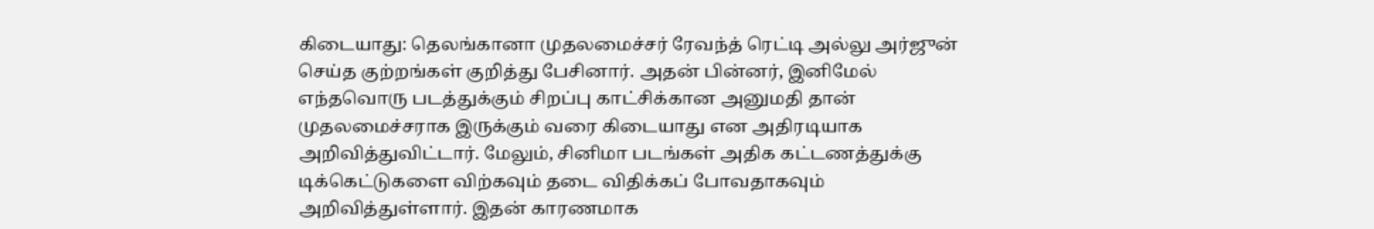கிடையாது: தெலங்கானா முதலமைச்சர் ரேவந்த் ரெட்டி அல்லு அர்ஜுன் செய்த குற்றங்கள் குறித்து பேசினார். அதன் பின்னர், இனிமேல் எந்தவொரு படத்துக்கும் சிறப்பு காட்சிக்கான அனுமதி தான் முதலமைச்சராக இருக்கும் வரை கிடையாது என அதிரடியாக அறிவித்துவிட்டார். மேலும், சினிமா படங்கள் அதிக கட்டணத்துக்கு டிக்கெட்டுகளை விற்கவும் தடை விதிக்கப் போவதாகவும் அறிவித்துள்ளார். இதன் காரணமாக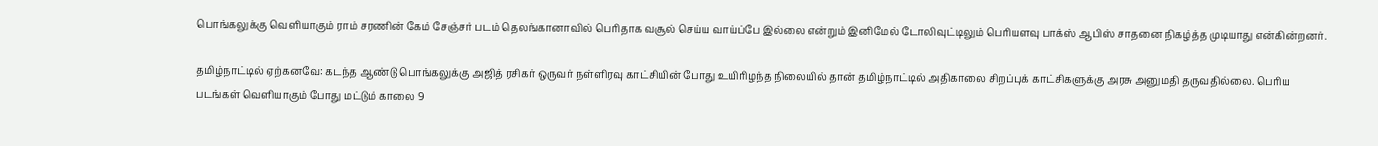பொங்கலுக்கு வெளியாகும் ராம் சரணின் கேம் சேஞ்சர் படம் தெலங்கானாவில் பெரிதாக வசூல் செய்ய வாய்ப்பே இல்லை என்றும் இனிமேல் டோலிவுட்டிலும் பெரியளவு பாக்ஸ் ஆபிஸ் சாதனை நிகழ்த்த முடியாது என்கின்றனர்.

தமிழ்நாட்டில் ஏற்கனவே: கடந்த ஆண்டு பொங்கலுக்கு அஜித் ரசிகர் ஒருவர் நள்ளிரவு காட்சியின் போது உயிரிழந்த நிலையில் தான் தமிழ்நாட்டில் அதிகாலை சிறப்புக் காட்சிகளுக்கு அரசு அனுமதி தருவதில்லை. பெரிய படங்கள் வெளியாகும் போது மட்டும் காலை 9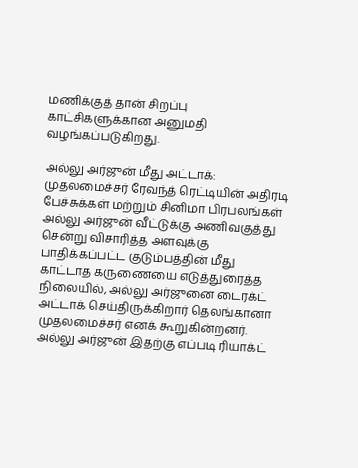மணிக்குத் தான் சிறப்பு காட்சிகளுக்கான அனுமதி வழங்கப்படுகிறது.

அல்லு அர்ஜுன் மீது அட்டாக்: முதலமைச்சர் ரேவந்த் ரெட்டியின் அதிரடி பேச்சுக்கள் மற்றும் சினிமா பிரபலங்கள் அல்லு அர்ஜுன் வீட்டுக்கு அணிவகுத்து சென்று விசாரித்த அளவுக்கு பாதிக்கப்பட்ட குடும்பத்தின் மீது காட்டாத கருணையை எடுத்துரைத்த நிலையில், அல்லு அர்ஜுனை டைரக்ட் அட்டாக் செய்திருக்கிறார் தெலங்கானா முதலமைச்சர் எனக் கூறுகின்றனர். அல்லு அர்ஜுன் இதற்கு எப்படி ரியாக்ட்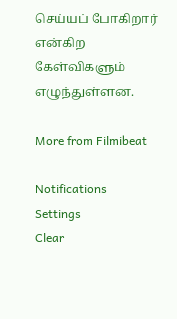செய்யப் போகிறார் என்கிற கேள்விகளும் எழுந்துள்ளன.

More from Filmibeat

Notifications
Settings
Clear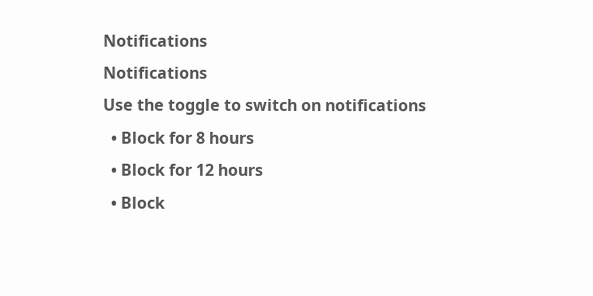Notifications
Notifications
Use the toggle to switch on notifications
  • Block for 8 hours
  • Block for 12 hours
  • Block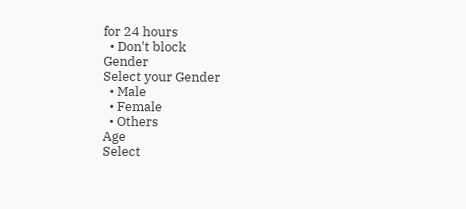for 24 hours
  • Don't block
Gender
Select your Gender
  • Male
  • Female
  • Others
Age
Select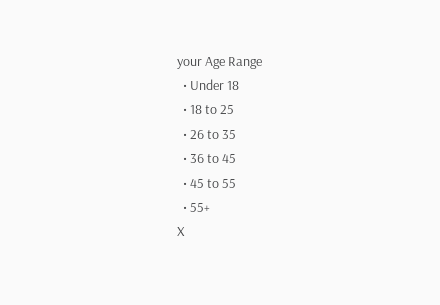your Age Range
  • Under 18
  • 18 to 25
  • 26 to 35
  • 36 to 45
  • 45 to 55
  • 55+
X